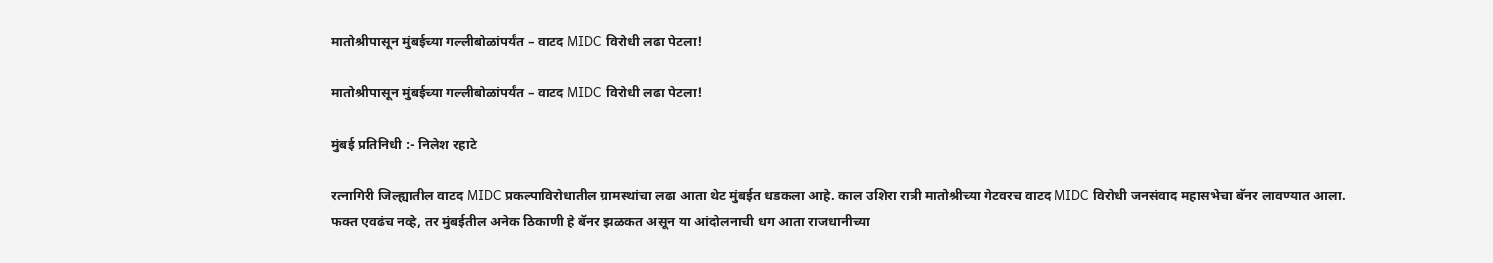मातोश्रीपासून मुंबईच्या गल्लीबोळांपर्यंत – वाटद MIDC विरोधी लढा पेटला!

मातोश्रीपासून मुंबईच्या गल्लीबोळांपर्यंत – वाटद MIDC विरोधी लढा पेटला!

मुंबई प्रतिनिधी :- निलेश रहाटे

रत्नागिरी जिल्ह्यातील वाटद MIDC प्रकल्पाविरोधातील ग्रामस्थांचा लढा आता थेट मुंबईत धडकला आहे. काल उशिरा रात्री मातोश्रीच्या गेटवरच वाटद MIDC विरोधी जनसंवाद महासभेचा बॅनर लावण्यात आला.
फक्त एवढंच नव्हे, तर मुंबईतील अनेक ठिकाणी हे बॅनर झळकत असून या आंदोलनाची धग आता राजधानीच्या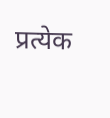प्रत्येक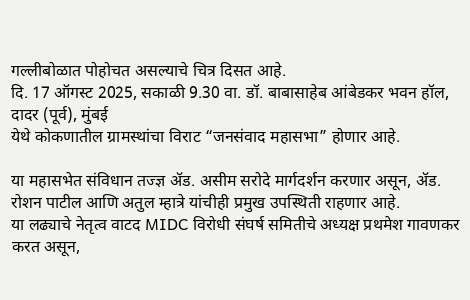गल्लीबोळात पोहोचत असल्याचे चित्र दिसत आहे.
दि. 17 ऑगस्ट 2025, सकाळी 9.30 वा. डॉ. बाबासाहेब आंबेडकर भवन हॉल, दादर (पूर्व), मुंबई
येथे कोकणातील ग्रामस्थांचा विराट “जनसंवाद महासभा” होणार आहे.

या महासभेत संविधान तज्ज्ञ ॲड. असीम सरोदे मार्गदर्शन करणार असून, ॲड. रोशन पाटील आणि अतुल म्हात्रे यांचीही प्रमुख उपस्थिती राहणार आहे.
या लढ्याचे नेतृत्व वाटद MIDC विरोधी संघर्ष समितीचे अध्यक्ष प्रथमेश गावणकर करत असून,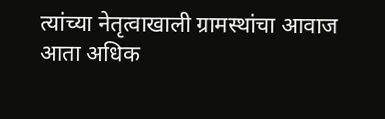त्यांच्या नेतृत्वाखाली ग्रामस्थांचा आवाज आता अधिक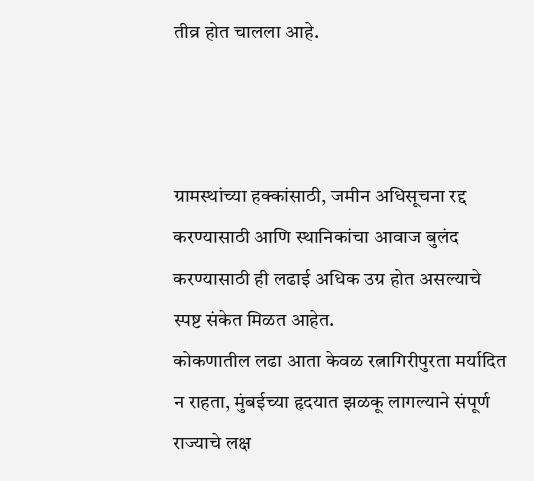तीव्र होत चालला आहे.



ग्रामस्थांच्या हक्कांसाठी, जमीन अधिसूचना रद्द करण्यासाठी आणि स्थानिकांचा आवाज बुलंद करण्यासाठी ही लढाई अधिक उग्र होत असल्याचे स्पष्ट संकेत मिळत आहेत.
कोकणातील लढा आता केवळ रत्नागिरीपुरता मर्यादित न राहता, मुंबईच्या हृदयात झळकू लागल्याने संपूर्ण राज्याचे लक्ष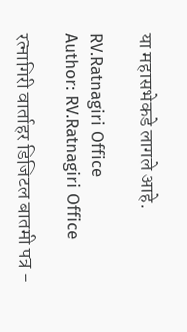या महासभेकडे लागले आहे.

RV.Ratnagiri Office
Author: RV.Ratnagiri Office

रत्नागिरी वार्ताहर डिजिटल बातमी पत्र -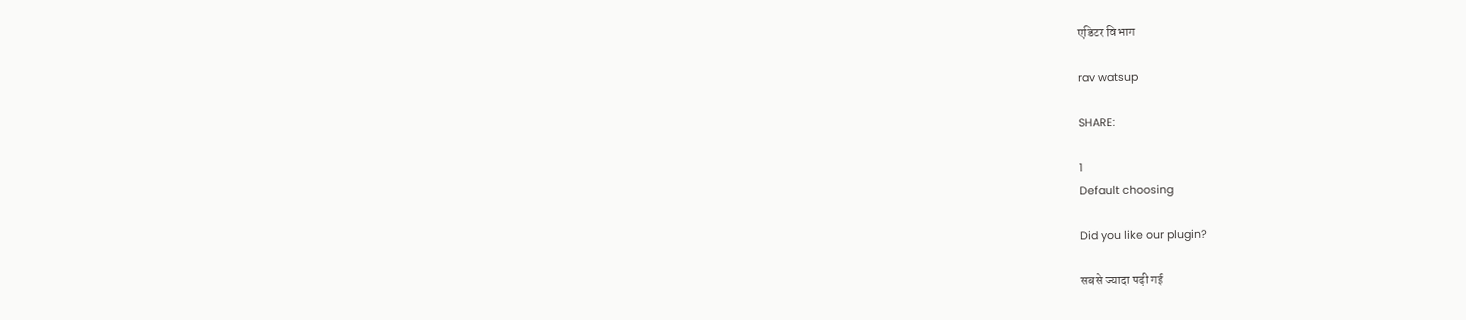एडिटर विभाग

rav watsup

SHARE:

1
Default choosing

Did you like our plugin?

सबसे ज्यादा पढ़ी गई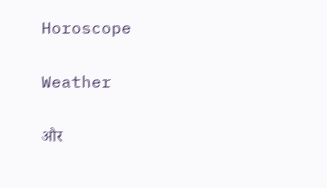Horoscope

Weather

और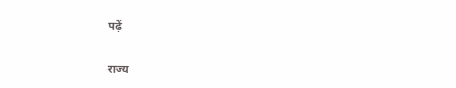पढ़ें

राज्य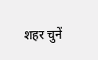शहर चुनें